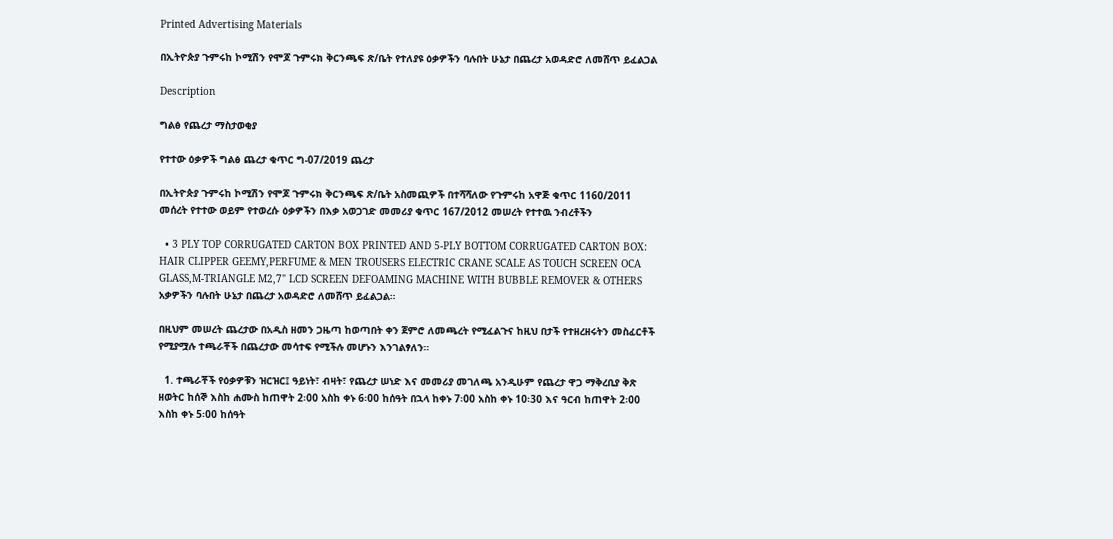Printed Advertising Materials

በኢትዮጵያ ጉምሩከ ኮሚሽን የሞጆ ጉምሩክ ቅርንጫፍ ጽ/ቤት የተለያዩ ዕቃዎችን ባሉበት ሁኔታ በጨረታ አወዳድሮ ለመሸጥ ይፈልጋል

Description

ግልፅ የጨረታ ማስታወቂያ

የተተው ዕቃዎች ግልፅ ጨረታ ቁጥር ግ-07/2019 ጨረታ

በኢትዮጵያ ጉምሩከ ኮሚሽን የሞጆ ጉምሩክ ቅርንጫፍ ጽ/ቤት አስመጪዎች በተሻሻለው የጉምሩከ አዋጅ ቁጥር 1160/2011 መሰረት የተተው ወይም የተወረሱ ዕቃዎችን በእቃ አወጋገድ መመሪያ ቁጥር 167/2012 መሠረት የተተዉ ንብረቶችን

  • 3 PLY TOP CORRUGATED CARTON BOX PRINTED AND 5-PLY BOTTOM CORRUGATED CARTON BOX: HAIR CLIPPER GEEMY,PERFUME & MEN TROUSERS ELECTRIC CRANE SCALE AS TOUCH SCREEN OCA GLASS,M-TRIANGLE M2,7" LCD SCREEN DEFOAMING MACHINE WITH BUBBLE REMOVER & OTHERS አቃዎችን ባሉበት ሁኔታ በጨረታ አወዳድሮ ለመሸጥ ይፈልጋል።

በዚህም መሠረት ጨረታው በአዲስ ዘመን ጋዜጣ ከወጣበት ቀን ጀምሮ ለመጫረት የሚፈልጉና ከዚህ በታች የተዘረዘሩትን መስፈርቶች የሚያሟሉ ተጫራቾች በጨረታው መሳተፍ የሚችሉ መሆኑን እንገልፃለን።

  1. ተጫራቾች የዕቃዎቹን ዝርዝር፤ ዓይነት፣ ብዛት፣ የጨረታ ሠነድ እና መመሪያ መገለጫ አንዲሁም የጨረታ ዋጋ ማቅረቢያ ቅጽ ዘወትር ከሰኞ እስከ ሐሙስ ከጠዋት 2፡00 አስከ ቀኑ 6፡00 ከሰዓት በኋላ ከቀኑ 7፡00 አስከ ቀኑ 10፡30 እና ዓርብ ከጠዋት 2፡00 እስከ ቀኑ 5፡00 ከሰዓት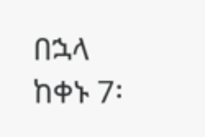በኋላ ከቀኑ 7፡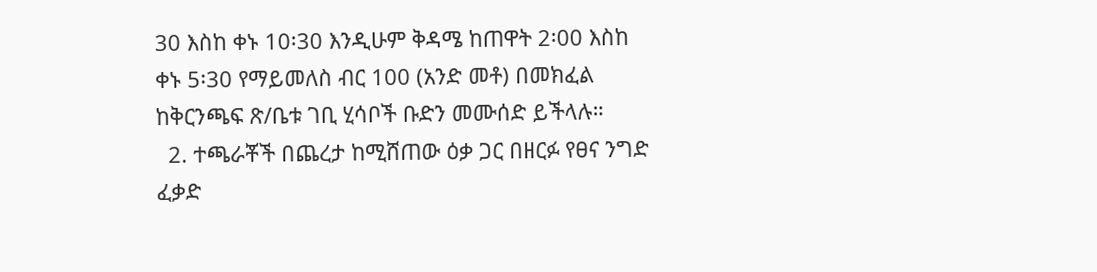30 እስከ ቀኑ 10፡30 እንዲሁም ቅዳሜ ከጠዋት 2፡00 እስከ ቀኑ 5፡30 የማይመለስ ብር 100 (አንድ መቶ) በመክፈል ከቅርንጫፍ ጽ/ቤቱ ገቢ ሂሳቦች ቡድን መሙሰድ ይችላሉ።
  2. ተጫራቾች በጨረታ ከሚሸጠው ዕቃ ጋር በዘርፉ የፀና ንግድ ፈቃድ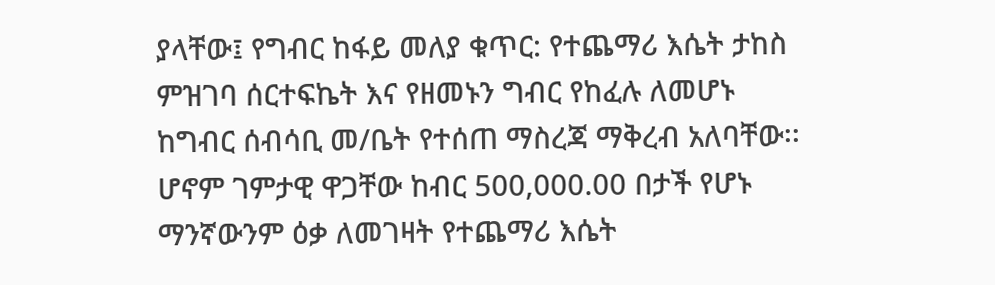ያላቸው፤ የግብር ከፋይ መለያ ቁጥር: የተጨማሪ እሴት ታከስ ምዝገባ ሰርተፍኬት እና የዘመኑን ግብር የከፈሉ ለመሆኑ ከግብር ሰብሳቢ መ/ቤት የተሰጠ ማስረጃ ማቅረብ አለባቸው፡፡ ሆኖም ገምታዊ ዋጋቸው ከብር 500,000.00 በታች የሆኑ ማንኛውንም ዕቃ ለመገዛት የተጨማሪ እሴት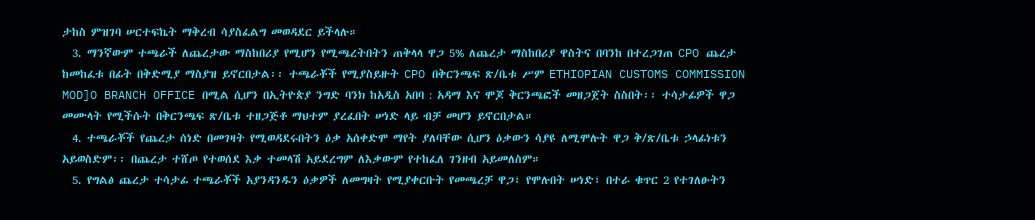ታከስ ምዝገባ ሠርተፍኬት ማቅረብ ሳያስፈልግ መወዳደር ይችላሉ።
  3. ማንኛውም ተጫራች ለጨረታው ማስከበሪያ የሚሆን የሚጫረትበትን ጠቅላላ ዋጋ 5% ለጨረታ ማስከበሪያ ዋስትና በባንከ በተረጋገጠ CPO ጨረታ ከመከፈቱ በፊት በቅድሚያ ማስያዝ ይኖርበታል፡፡ ተጫራቾች የሚያስይዙት CPO በቅርንጫፍ ጽ/ቤቱ ሥም ETHIOPIAN CUSTOMS COMMISSION MOD]O BRANCH OFFICE በሚል ሲሆን በኢትዮጵያ ንግድ ባንክ ከአዲስ አበባ : አዳማ እና ሞጆ ቅርንጫፎች መዘጋጀት ስስበት፡፡ ተሳታፊዎች ዋጋ መሙላት የሚችሱት በቅርንጫፍ ጽ/ቤቱ ተዘጋጅቶ ማህተም ያረፈበት ሠነድ ላይ ብቻ መሆን ይኖርበታል።
  4. ተጫራቾች የጨረታ ሰነድ በመገዛት የሚወዳደሩበትን ዕቃ አሰቀድሞ ማየት ያለባቸው ሲሆን ዕቃውን ሳያዩ ለሚሞሉት ዋጋ ቅ/ጽ/ቤቱ ኃላፊነቱን አይወስድም፡፡ በጨረታ ተሸጦ የተወሰደ እቃ ተመላሽ አይደረግም ለእቃውም የተከፈለ ገንዘብ አይመለስም።
  5. የግልፅ ጨረታ ተሳታፊ ተጫራቾች አያንዳንዱን ዕቃዎች ለመግዛት የሚያቀርቡት የመጫረቻ ዋጋ፣ የሞሉበት ሠነድ፣ በተራ ቁጥር 2 የተገለፁትን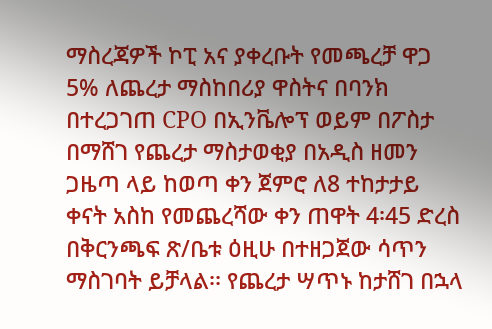ማስረጃዎች ኮፒ አና ያቀረቡት የመጫረቻ ዋጋ 5% ለጨረታ ማስከበሪያ ዋስትና በባንክ በተረጋገጠ CPO በኢንቬሎፕ ወይም በፖስታ በማሸገ የጨረታ ማስታወቂያ በአዲስ ዘመን ጋዜጣ ላይ ከወጣ ቀን ጀምሮ ለ8 ተከታታይ ቀናት አስከ የመጨረሻው ቀን ጠዋት 4፡45 ድረስ በቅርንጫፍ ጽ/ቤቱ ዕዚሁ በተዘጋጀው ሳጥን ማስገባት ይቻላል፡፡ የጨረታ ሣጥኑ ከታሸገ በኋላ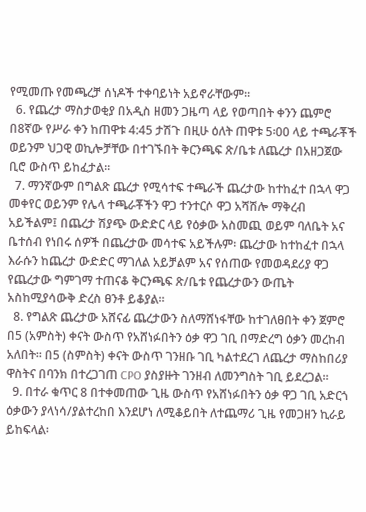የሚመጡ የመጫረቻ ሰነዶች ተቀባይነት አይኖራቸውም።
  6. የጨረታ ማስታወቂያ በአዲስ ዘመን ጋዜጣ ላይ የወጣበት ቀንን ጨምሮ በ8ኛው የሥራ ቀን ከጠዋቱ 4:45 ታሽጉ በዚሁ ዕለት ጠዋቱ 5፡00 ላይ ተጫራቾች ወይንም ህጋዊ ወኪሎቻቸው በተገኙበት ቅርንጫፍ ጽ/ቤቱ ለጨረታ በአዘጋጀው ቢሮ ውስጥ ይከፈታል።
  7. ማንኛውም በግልጽ ጨረታ የሚሳተፍ ተጫራች ጨረታው ከተከፈተ በኋላ ዋጋ መቀየር ወይንም የሌላ ተጫራቾችን ዋጋ ተንተርሶ ዋጋ አሻሽሎ ማቅረብ አይችልም፤ በጨረታ ሽያጭ ውድድር ላይ የዕቃው አስመጪ ወይም ባለቤት አና ቤተሰብ የነበሩ ሰዎች በጨረታው መሳተፍ አይችሉም፡ ጨረታው ከተከፈተ በኋላ እራሱን ከጨረታ ውድድር ማገለል አይቻልም አና የሰጠው የመወዳደሪያ ዋጋ የጨረታው ግምገማ ተጠናቆ ቅርንጫፍ ጽ/ቤቱ የጨረታውን ውጤት አስከሚያሳውቅ ድረስ ፀንቶ ይቆያል።
  8. የግልጽ ጨረታው አሸናፊ ጨረታውን ስለማሸነፋቸው ከተገለፀበት ቀን ጀምሮ በ5 (አምስት) ቀናት ውስጥ የአሸነፉበትን ዕቃ ዋጋ ገቢ በማድረግ ዕቃን መረከብ አለበት፡፡ በ5 (ስምስት) ቀናት ውስጥ ገንዘቡ ገቢ ካልተደረገ ለጨረታ ማስከበሪያ ዋስትና በባንክ በተረጋገጠ CPO ያስያዙት ገንዘብ ለመንግስት ገቢ ይደረጋል።
  9. በተራ ቁጥር 8 በተቀመጠው ጊዜ ውስጥ የአሸነፉበትን ዕቃ ዋጋ ገቢ አድርጎ ዕቃውን ያላነሳ/ያልተረከበ እንደሆነ ለሚቆይበት ለተጨማሪ ጊዜ የመጋዘን ኪራይ ይከፍላል፡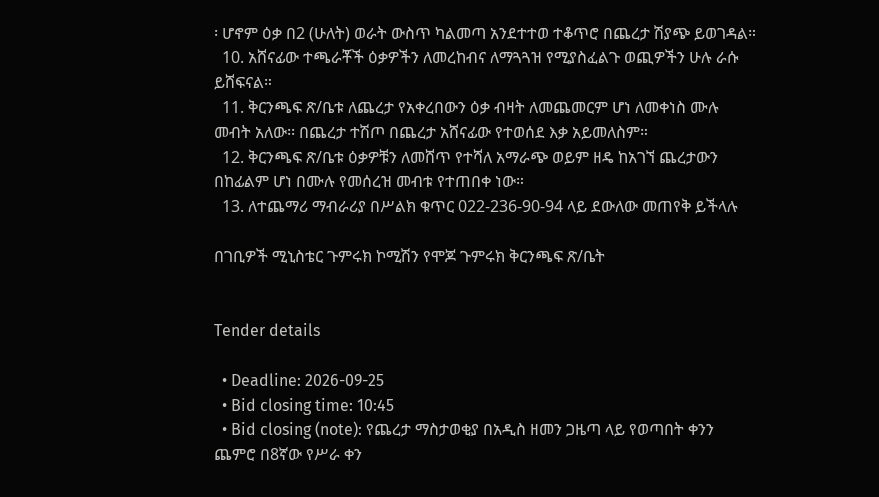፡ ሆኖም ዕቃ በ2 (ሁለት) ወራት ውስጥ ካልመጣ አንደተተወ ተቆጥሮ በጨረታ ሽያጭ ይወገዳል።
  10. አሸናፊው ተጫራቾች ዕቃዎችን ለመረከብና ለማጓጓዝ የሚያስፈልጉ ወጪዎችን ሁሉ ራሱ ይሸፍናል።
  11. ቅርንጫፍ ጽ/ቤቱ ለጨረታ የአቀረበውን ዕቃ ብዛት ለመጨመርም ሆነ ለመቀነስ ሙሉ መብት አለው፡፡ በጨረታ ተሽጦ በጨረታ አሸናፊው የተወሰደ እቃ አይመለስም።
  12. ቅርንጫፍ ጽ/ቤቱ ዕቃዎቹን ለመሸጥ የተሻለ አማራጭ ወይም ዘዴ ከአገኘ ጨረታውን በከፊልም ሆነ በሙሉ የመሰረዝ መብቱ የተጠበቀ ነው።
  13. ለተጨማሪ ማብራሪያ በሥልክ ቁጥር 022-236-90-94 ላይ ደውለው መጠየቅ ይችላሉ

በገቢዎች ሚኒስቴር ጉምሩክ ኮሚሽን የሞጆ ጉምሩክ ቅርንጫፍ ጽ/ቤት


Tender details

  • Deadline: 2026-09-25
  • Bid closing time: 10:45
  • Bid closing (note): የጨረታ ማስታወቂያ በአዲስ ዘመን ጋዜጣ ላይ የወጣበት ቀንን ጨምሮ በ8ኛው የሥራ ቀን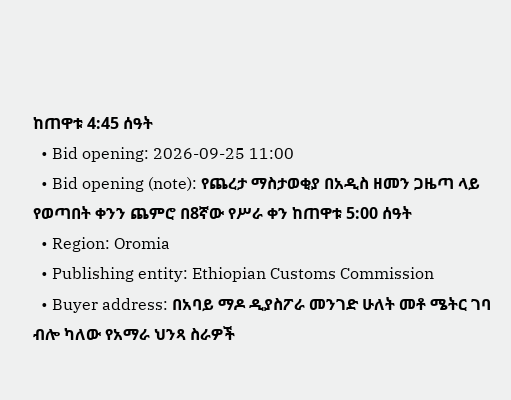ከጠዋቱ 4:45 ሰዓት
  • Bid opening: 2026-09-25 11:00
  • Bid opening (note): የጨረታ ማስታወቂያ በአዲስ ዘመን ጋዜጣ ላይ የወጣበት ቀንን ጨምሮ በ8ኛው የሥራ ቀን ከጠዋቱ 5:00 ሰዓት
  • Region: Oromia
  • Publishing entity: Ethiopian Customs Commission
  • Buyer address: በአባይ ማዶ ዲያስፖራ መንገድ ሁለት መቶ ሜትር ገባ ብሎ ካለው የአማራ ህንጻ ስራዎች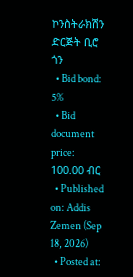ኮንስትራክሽን ድርጅት ቢሮ ጎን
  • Bid bond: 5%
  • Bid document price: 100.00 ብር
  • Published on: Addis Zemen (Sep 18, 2026)
  • Posted at: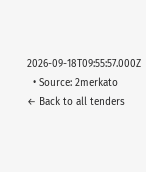2026-09-18T09:55:57.000Z
  • Source: 2merkato
← Back to all tenders